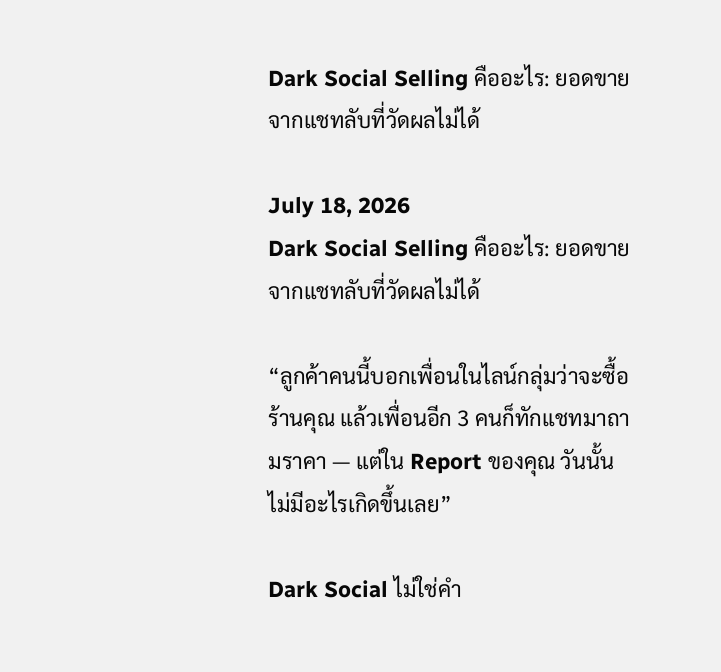Dark Social Selling คืออะไร: ยอดขายจากแชทลับที่วัดผลไม่ได้

July 18, 2026
Dark Social Selling คืออะไร: ยอดขายจากแชทลับที่วัดผลไม่ได้

“ลูกค้าคนนี้บอกเพื่อนในไลน์กลุ่มว่าจะซื้อร้านคุณ แล้วเพื่อนอีก 3 คนก็ทักแชทมาถามราคา — แต่ใน Report ของคุณ วันนั้นไม่มีอะไรเกิดขึ้นเลย”

Dark Social ไม่ใช่คำ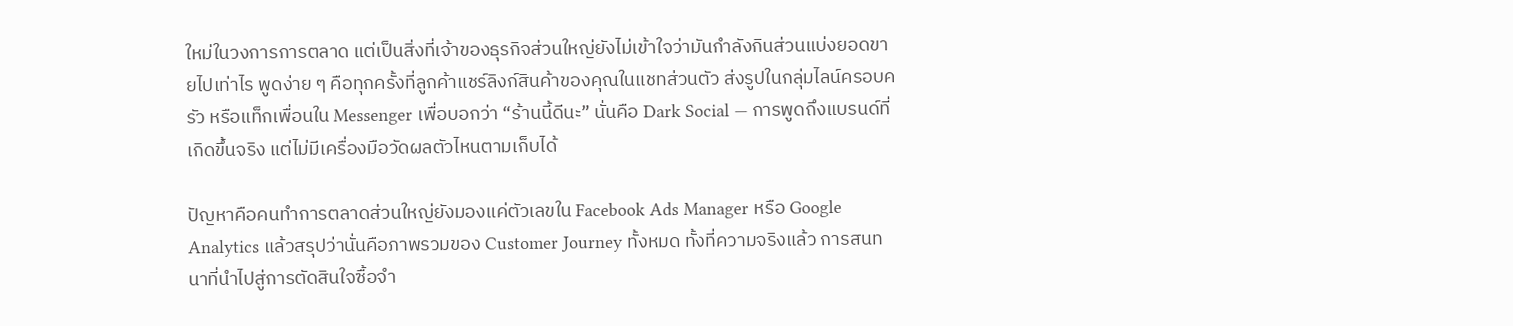ใหม่ในวงการการตลาด แต่เป็นสิ่งที่เจ้าของธุรกิจส่วนใหญ่ยังไม่เข้าใจว่ามันกำลังกินส่วนแบ่งยอดขายไปเท่าไร พูดง่าย ๆ คือทุกครั้งที่ลูกค้าแชร์ลิงก์สินค้าของคุณในแชทส่วนตัว ส่งรูปในกลุ่มไลน์ครอบครัว หรือแท็กเพื่อนใน Messenger เพื่อบอกว่า “ร้านนี้ดีนะ” นั่นคือ Dark Social — การพูดถึงแบรนด์ที่เกิดขึ้นจริง แต่ไม่มีเครื่องมือวัดผลตัวไหนตามเก็บได้

ปัญหาคือคนทำการตลาดส่วนใหญ่ยังมองแค่ตัวเลขใน Facebook Ads Manager หรือ Google Analytics แล้วสรุปว่านั่นคือภาพรวมของ Customer Journey ทั้งหมด ทั้งที่ความจริงแล้ว การสนทนาที่นำไปสู่การตัดสินใจซื้อจำ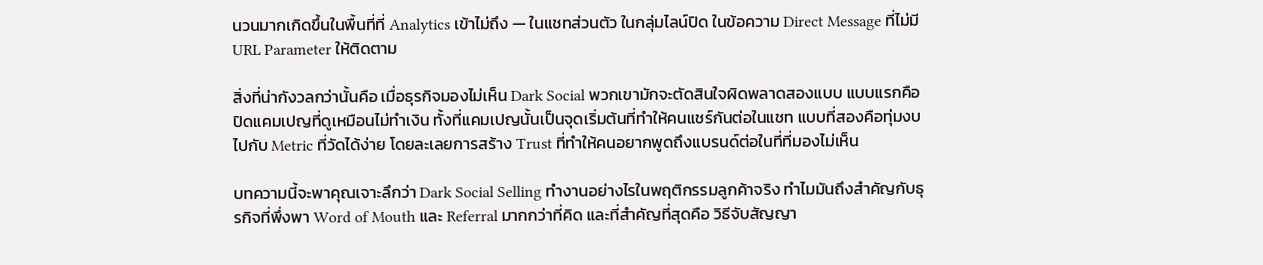นวนมากเกิดขึ้นในพื้นที่ที่ Analytics เข้าไม่ถึง — ในแชทส่วนตัว ในกลุ่มไลน์ปิด ในข้อความ Direct Message ที่ไม่มี URL Parameter ให้ติดตาม

สิ่งที่น่ากังวลกว่านั้นคือ เมื่อธุรกิจมองไม่เห็น Dark Social พวกเขามักจะตัดสินใจผิดพลาดสองแบบ แบบแรกคือปิดแคมเปญที่ดูเหมือนไม่ทำเงิน ทั้งที่แคมเปญนั้นเป็นจุดเริ่มต้นที่ทำให้คนแชร์กันต่อในแชท แบบที่สองคือทุ่มงบไปกับ Metric ที่วัดได้ง่าย โดยละเลยการสร้าง Trust ที่ทำให้คนอยากพูดถึงแบรนด์ต่อในที่ที่มองไม่เห็น

บทความนี้จะพาคุณเจาะลึกว่า Dark Social Selling ทำงานอย่างไรในพฤติกรรมลูกค้าจริง ทำไมมันถึงสำคัญกับธุรกิจที่พึ่งพา Word of Mouth และ Referral มากกว่าที่คิด และที่สำคัญที่สุดคือ วิธีจับสัญญา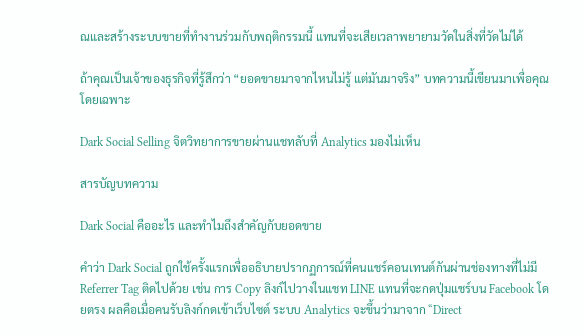ณและสร้างระบบขายที่ทำงานร่วมกับพฤติกรรมนี้ แทนที่จะเสียเวลาพยายามวัดในสิ่งที่วัดไม่ได้

ถ้าคุณเป็นเจ้าของธุรกิจที่รู้สึกว่า “ยอดขายมาจากไหนไม่รู้ แต่มันมาจริง” บทความนี้เขียนมาเพื่อคุณโดยเฉพาะ

Dark Social Selling จิตวิทยาการขายผ่านแชทลับที่ Analytics มองไม่เห็น

สารบัญบทความ

Dark Social คืออะไร และทำไมถึงสำคัญกับยอดขาย

คำว่า Dark Social ถูกใช้ครั้งแรกเพื่ออธิบายปรากฏการณ์ที่คนแชร์คอนเทนต์กันผ่านช่องทางที่ไม่มี Referrer Tag ติดไปด้วย เช่น การ Copy ลิงก์ไปวางในแชท LINE แทนที่จะกดปุ่มแชร์บน Facebook โดยตรง ผลคือเมื่อคนรับลิงก์กดเข้าเว็บไซต์ ระบบ Analytics จะขึ้นว่ามาจาก “Direct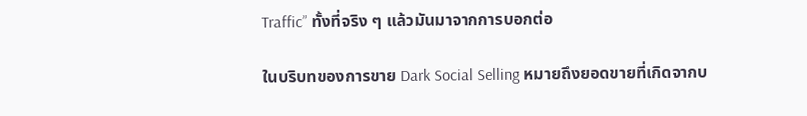Traffic” ทั้งที่จริง ๆ แล้วมันมาจากการบอกต่อ

ในบริบทของการขาย Dark Social Selling หมายถึงยอดขายที่เกิดจากบ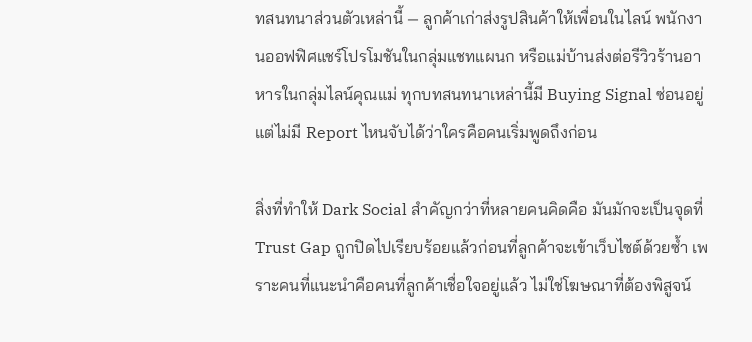ทสนทนาส่วนตัวเหล่านี้ — ลูกค้าเก่าส่งรูปสินค้าให้เพื่อนในไลน์ พนักงานออฟฟิศแชร์โปรโมชันในกลุ่มแชทแผนก หรือแม่บ้านส่งต่อรีวิวร้านอาหารในกลุ่มไลน์คุณแม่ ทุกบทสนทนาเหล่านี้มี Buying Signal ซ่อนอยู่ แต่ไม่มี Report ไหนจับได้ว่าใครคือคนเริ่มพูดถึงก่อน

สิ่งที่ทำให้ Dark Social สำคัญกว่าที่หลายคนคิดคือ มันมักจะเป็นจุดที่ Trust Gap ถูกปิดไปเรียบร้อยแล้วก่อนที่ลูกค้าจะเข้าเว็บไซต์ด้วยซ้ำ เพราะคนที่แนะนำคือคนที่ลูกค้าเชื่อใจอยู่แล้ว ไม่ใช่โฆษณาที่ต้องพิสูจน์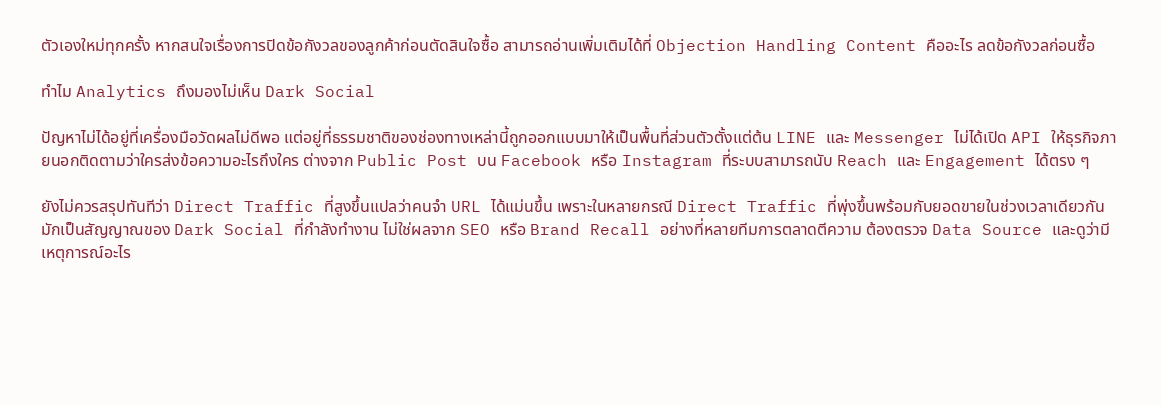ตัวเองใหม่ทุกครั้ง หากสนใจเรื่องการปิดข้อกังวลของลูกค้าก่อนตัดสินใจซื้อ สามารถอ่านเพิ่มเติมได้ที่ Objection Handling Content คืออะไร ลดข้อกังวลก่อนซื้อ

ทำไม Analytics ถึงมองไม่เห็น Dark Social

ปัญหาไม่ได้อยู่ที่เครื่องมือวัดผลไม่ดีพอ แต่อยู่ที่ธรรมชาติของช่องทางเหล่านี้ถูกออกแบบมาให้เป็นพื้นที่ส่วนตัวตั้งแต่ต้น LINE และ Messenger ไม่ได้เปิด API ให้ธุรกิจภายนอกติดตามว่าใครส่งข้อความอะไรถึงใคร ต่างจาก Public Post บน Facebook หรือ Instagram ที่ระบบสามารถนับ Reach และ Engagement ได้ตรง ๆ

ยังไม่ควรสรุปทันทีว่า Direct Traffic ที่สูงขึ้นแปลว่าคนจำ URL ได้แม่นขึ้น เพราะในหลายกรณี Direct Traffic ที่พุ่งขึ้นพร้อมกับยอดขายในช่วงเวลาเดียวกัน มักเป็นสัญญาณของ Dark Social ที่กำลังทำงาน ไม่ใช่ผลจาก SEO หรือ Brand Recall อย่างที่หลายทีมการตลาดตีความ ต้องตรวจ Data Source และดูว่ามีเหตุการณ์อะไร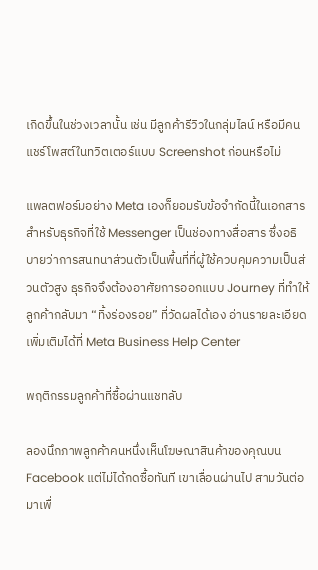เกิดขึ้นในช่วงเวลานั้น เช่น มีลูกค้ารีวิวในกลุ่มไลน์ หรือมีคนแชร์โพสต์ในทวิตเตอร์แบบ Screenshot ก่อนหรือไม่

แพลตฟอร์มอย่าง Meta เองก็ยอมรับข้อจำกัดนี้ในเอกสารสำหรับธุรกิจที่ใช้ Messenger เป็นช่องทางสื่อสาร ซึ่งอธิบายว่าการสนทนาส่วนตัวเป็นพื้นที่ที่ผู้ใช้ควบคุมความเป็นส่วนตัวสูง ธุรกิจจึงต้องอาศัยการออกแบบ Journey ที่ทำให้ลูกค้ากลับมา “ทิ้งร่องรอย” ที่วัดผลได้เอง อ่านรายละเอียดเพิ่มเติมได้ที่ Meta Business Help Center

พฤติกรรมลูกค้าที่ซื้อผ่านแชทลับ

ลองนึกภาพลูกค้าคนหนึ่งเห็นโฆษณาสินค้าของคุณบน Facebook แต่ไม่ได้กดซื้อทันที เขาเลื่อนผ่านไป สามวันต่อมาเพื่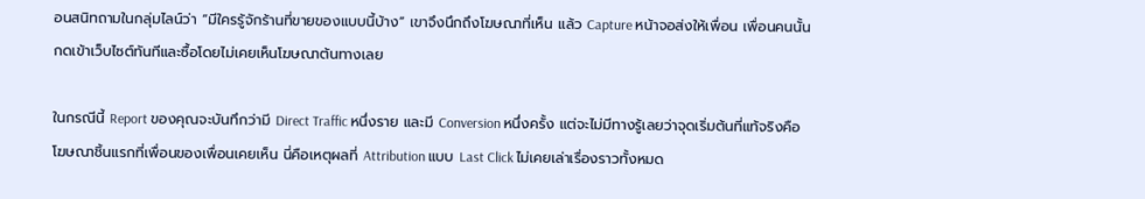อนสนิทถามในกลุ่มไลน์ว่า “มีใครรู้จักร้านที่ขายของแบบนี้บ้าง” เขาจึงนึกถึงโฆษณาที่เห็น แล้ว Capture หน้าจอส่งให้เพื่อน เพื่อนคนนั้นกดเข้าเว็บไซต์ทันทีและซื้อโดยไม่เคยเห็นโฆษณาต้นทางเลย

ในกรณีนี้ Report ของคุณจะบันทึกว่ามี Direct Traffic หนึ่งราย และมี Conversion หนึ่งครั้ง แต่จะไม่มีทางรู้เลยว่าจุดเริ่มต้นที่แท้จริงคือโฆษณาชิ้นแรกที่เพื่อนของเพื่อนเคยเห็น นี่คือเหตุผลที่ Attribution แบบ Last Click ไม่เคยเล่าเรื่องราวทั้งหมด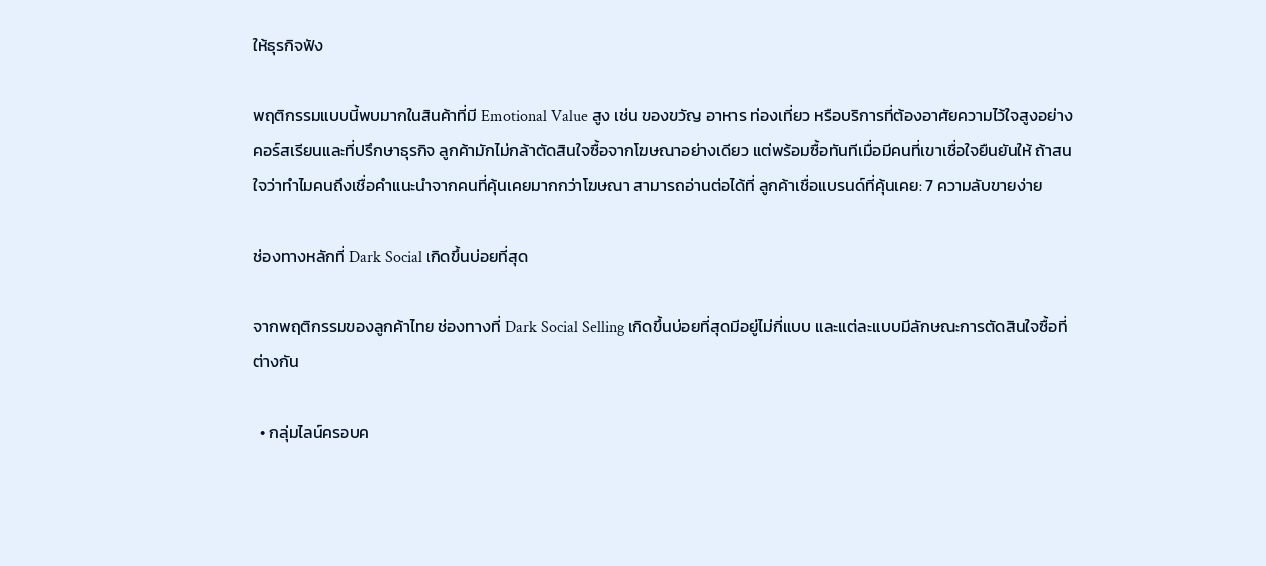ให้ธุรกิจฟัง

พฤติกรรมแบบนี้พบมากในสินค้าที่มี Emotional Value สูง เช่น ของขวัญ อาหาร ท่องเที่ยว หรือบริการที่ต้องอาศัยความไว้ใจสูงอย่างคอร์สเรียนและที่ปรึกษาธุรกิจ ลูกค้ามักไม่กล้าตัดสินใจซื้อจากโฆษณาอย่างเดียว แต่พร้อมซื้อทันทีเมื่อมีคนที่เขาเชื่อใจยืนยันให้ ถ้าสนใจว่าทำไมคนถึงเชื่อคำแนะนำจากคนที่คุ้นเคยมากกว่าโฆษณา สามารถอ่านต่อได้ที่ ลูกค้าเชื่อแบรนด์ที่คุ้นเคย: 7 ความลับขายง่าย

ช่องทางหลักที่ Dark Social เกิดขึ้นบ่อยที่สุด

จากพฤติกรรมของลูกค้าไทย ช่องทางที่ Dark Social Selling เกิดขึ้นบ่อยที่สุดมีอยู่ไม่กี่แบบ และแต่ละแบบมีลักษณะการตัดสินใจซื้อที่ต่างกัน

  • กลุ่มไลน์ครอบค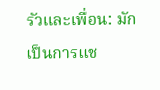รัวและเพื่อน: มักเป็นการแช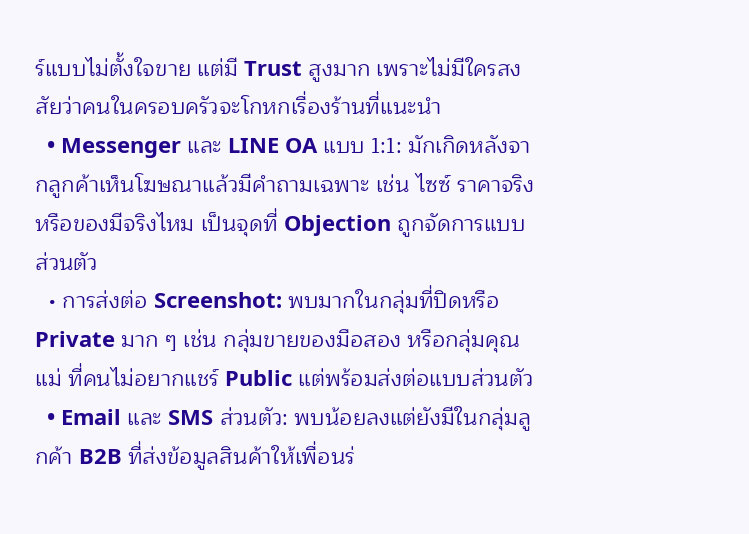ร์แบบไม่ตั้งใจขาย แต่มี Trust สูงมาก เพราะไม่มีใครสงสัยว่าคนในครอบครัวจะโกหกเรื่องร้านที่แนะนำ
  • Messenger และ LINE OA แบบ 1:1: มักเกิดหลังจากลูกค้าเห็นโฆษณาแล้วมีคำถามเฉพาะ เช่น ไซซ์ ราคาจริง หรือของมีจริงไหม เป็นจุดที่ Objection ถูกจัดการแบบส่วนตัว
  • การส่งต่อ Screenshot: พบมากในกลุ่มที่ปิดหรือ Private มาก ๆ เช่น กลุ่มขายของมือสอง หรือกลุ่มคุณแม่ ที่คนไม่อยากแชร์ Public แต่พร้อมส่งต่อแบบส่วนตัว
  • Email และ SMS ส่วนตัว: พบน้อยลงแต่ยังมีในกลุ่มลูกค้า B2B ที่ส่งข้อมูลสินค้าให้เพื่อนร่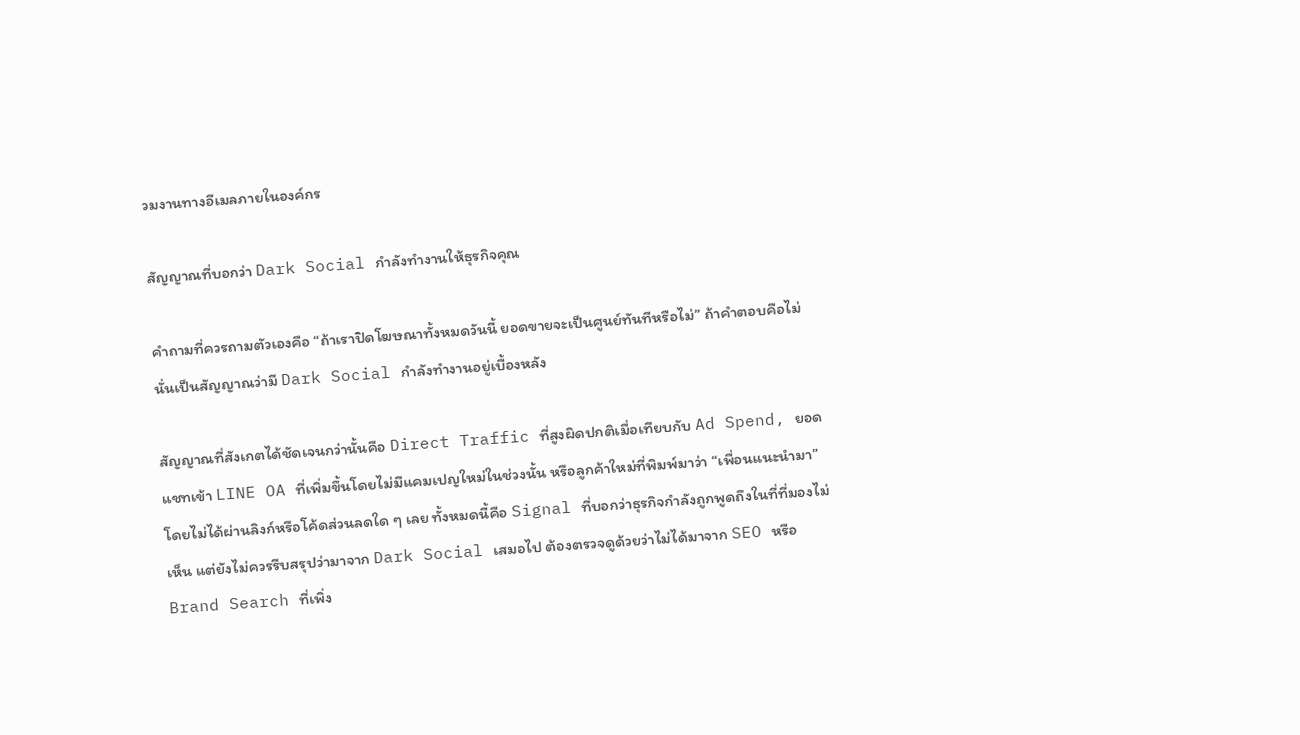วมงานทางอีเมลภายในองค์กร

สัญญาณที่บอกว่า Dark Social กำลังทำงานให้ธุรกิจคุณ

คำถามที่ควรถามตัวเองคือ “ถ้าเราปิดโฆษณาทั้งหมดวันนี้ ยอดขายจะเป็นศูนย์ทันทีหรือไม่” ถ้าคำตอบคือไม่ นั่นเป็นสัญญาณว่ามี Dark Social กำลังทำงานอยู่เบื้องหลัง

สัญญาณที่สังเกตได้ชัดเจนกว่านั้นคือ Direct Traffic ที่สูงผิดปกติเมื่อเทียบกับ Ad Spend, ยอดแชทเข้า LINE OA ที่เพิ่มขึ้นโดยไม่มีแคมเปญใหม่ในช่วงนั้น หรือลูกค้าใหม่ที่พิมพ์มาว่า “เพื่อนแนะนำมา” โดยไม่ได้ผ่านลิงก์หรือโค้ดส่วนลดใด ๆ เลย ทั้งหมดนี้คือ Signal ที่บอกว่าธุรกิจกำลังถูกพูดถึงในที่ที่มองไม่เห็น แต่ยังไม่ควรรีบสรุปว่ามาจาก Dark Social เสมอไป ต้องตรวจดูด้วยว่าไม่ได้มาจาก SEO หรือ Brand Search ที่เพิ่ง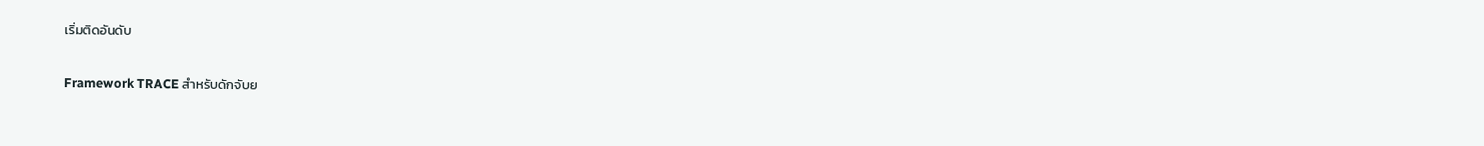เริ่มติดอันดับ

Framework TRACE สำหรับดักจับย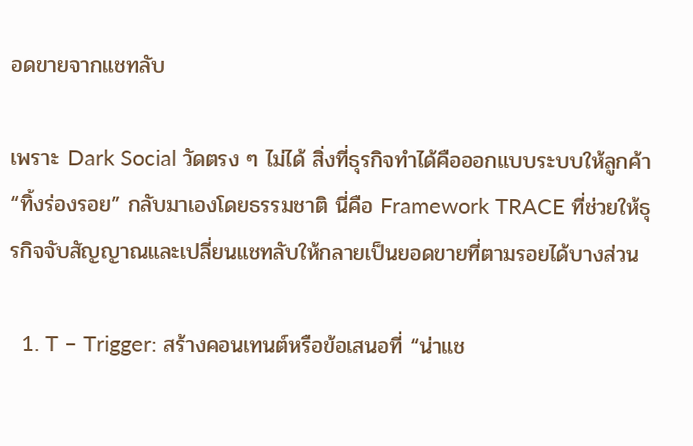อดขายจากแชทลับ

เพราะ Dark Social วัดตรง ๆ ไม่ได้ สิ่งที่ธุรกิจทำได้คือออกแบบระบบให้ลูกค้า “ทิ้งร่องรอย” กลับมาเองโดยธรรมชาติ นี่คือ Framework TRACE ที่ช่วยให้ธุรกิจจับสัญญาณและเปลี่ยนแชทลับให้กลายเป็นยอดขายที่ตามรอยได้บางส่วน

  1. T – Trigger: สร้างคอนเทนต์หรือข้อเสนอที่ “น่าแช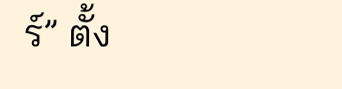ร์” ตั้ง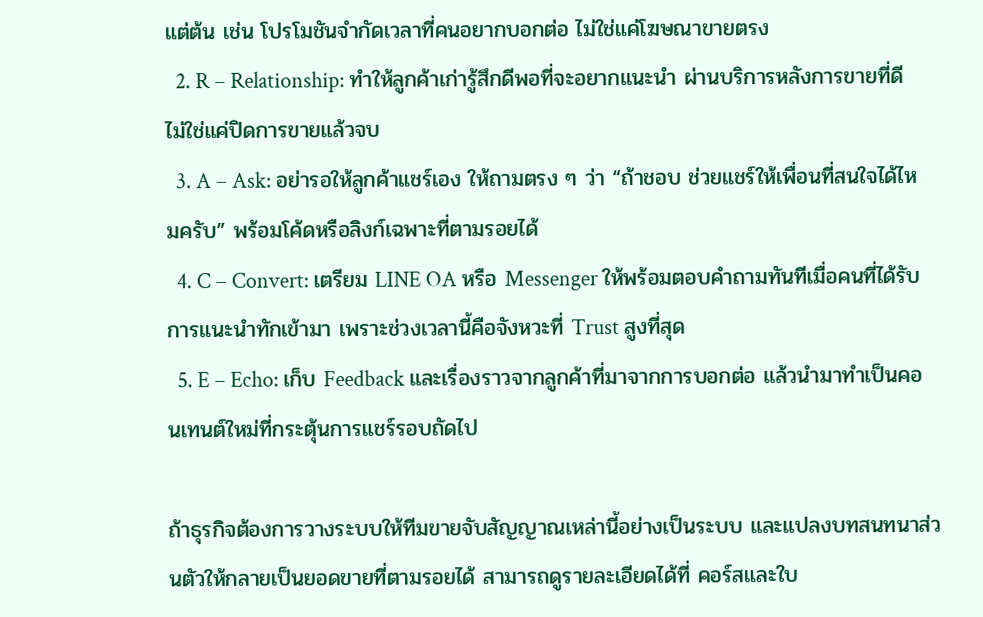แต่ต้น เช่น โปรโมชันจำกัดเวลาที่คนอยากบอกต่อ ไม่ใช่แค่โฆษณาขายตรง
  2. R – Relationship: ทำให้ลูกค้าเก่ารู้สึกดีพอที่จะอยากแนะนำ ผ่านบริการหลังการขายที่ดี ไม่ใช่แค่ปิดการขายแล้วจบ
  3. A – Ask: อย่ารอให้ลูกค้าแชร์เอง ให้ถามตรง ๆ ว่า “ถ้าชอบ ช่วยแชร์ให้เพื่อนที่สนใจได้ไหมครับ” พร้อมโค้ดหรือลิงก์เฉพาะที่ตามรอยได้
  4. C – Convert: เตรียม LINE OA หรือ Messenger ให้พร้อมตอบคำถามทันทีเมื่อคนที่ได้รับการแนะนำทักเข้ามา เพราะช่วงเวลานี้คือจังหวะที่ Trust สูงที่สุด
  5. E – Echo: เก็บ Feedback และเรื่องราวจากลูกค้าที่มาจากการบอกต่อ แล้วนำมาทำเป็นคอนเทนต์ใหม่ที่กระตุ้นการแชร์รอบถัดไป

ถ้าธุรกิจต้องการวางระบบให้ทีมขายจับสัญญาณเหล่านี้อย่างเป็นระบบ และแปลงบทสนทนาส่วนตัวให้กลายเป็นยอดขายที่ตามรอยได้ สามารถดูรายละเอียดได้ที่ คอร์สและใบ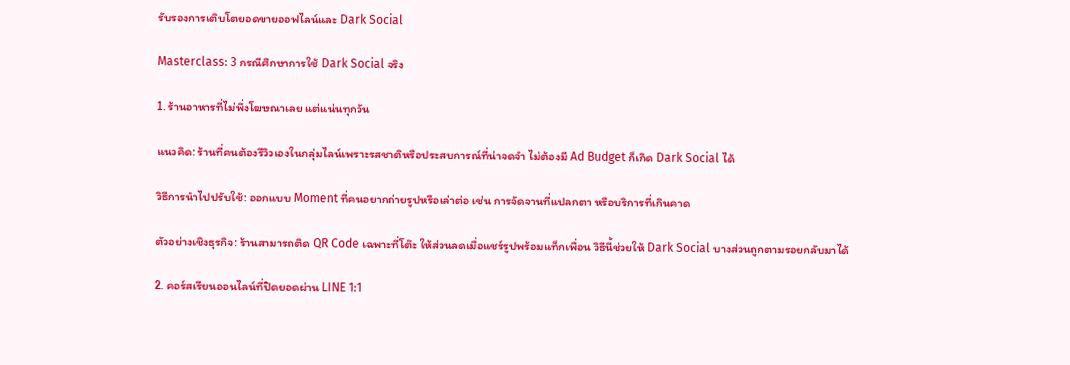รับรองการเติบโตยอดขายออฟไลน์และ Dark Social

Masterclass: 3 กรณีศึกษาการใช้ Dark Social จริง

1. ร้านอาหารที่ไม่พึ่งโฆษณาเลย แต่แน่นทุกวัน

แนวคิด: ร้านที่คนต้องรีวิวเองในกลุ่มไลน์เพราะรสชาติหรือประสบการณ์ที่น่าจดจำ ไม่ต้องมี Ad Budget ก็เกิด Dark Social ได้

วิธีการนำไปปรับใช้: ออกแบบ Moment ที่คนอยากถ่ายรูปหรือเล่าต่อ เช่น การจัดจานที่แปลกตา หรือบริการที่เกินคาด

ตัวอย่างเชิงธุรกิจ: ร้านสามารถติด QR Code เฉพาะที่โต๊ะ ให้ส่วนลดเมื่อแชร์รูปพร้อมแท็กเพื่อน วิธีนี้ช่วยให้ Dark Social บางส่วนถูกตามรอยกลับมาได้

2. คอร์สเรียนออนไลน์ที่ปิดยอดผ่าน LINE 1:1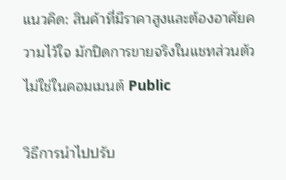แนวคิด: สินค้าที่มีราคาสูงและต้องอาศัยความไว้ใจ มักปิดการขายจริงในแชทส่วนตัว ไม่ใช่ในคอมเมนต์ Public

วิธีการนำไปปรับ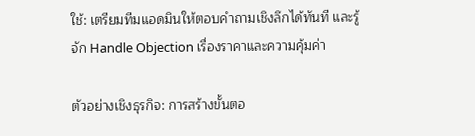ใช้: เตรียมทีมแอดมินให้ตอบคำถามเชิงลึกได้ทันที และรู้จัก Handle Objection เรื่องราคาและความคุ้มค่า

ตัวอย่างเชิงธุรกิจ: การสร้างขั้นตอ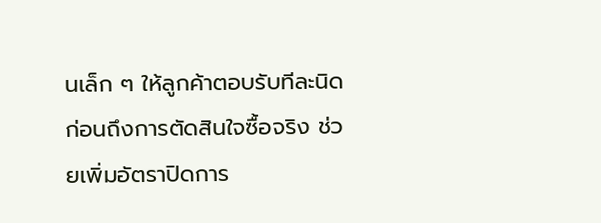นเล็ก ๆ ให้ลูกค้าตอบรับทีละนิดก่อนถึงการตัดสินใจซื้อจริง ช่วยเพิ่มอัตราปิดการ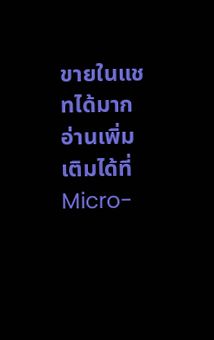ขายในแชทได้มาก อ่านเพิ่มเติมได้ที่ Micro-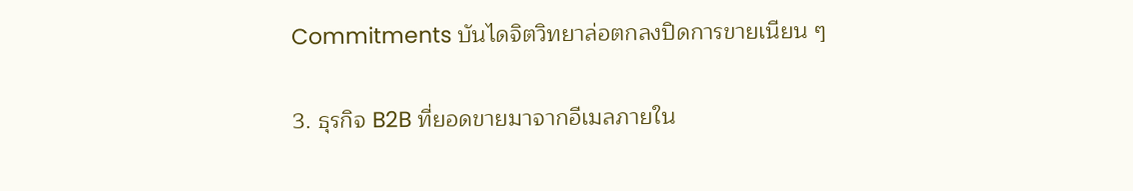Commitments บันไดจิตวิทยาล่อตกลงปิดการขายเนียน ๆ

3. ธุรกิจ B2B ที่ยอดขายมาจากอีเมลภายใน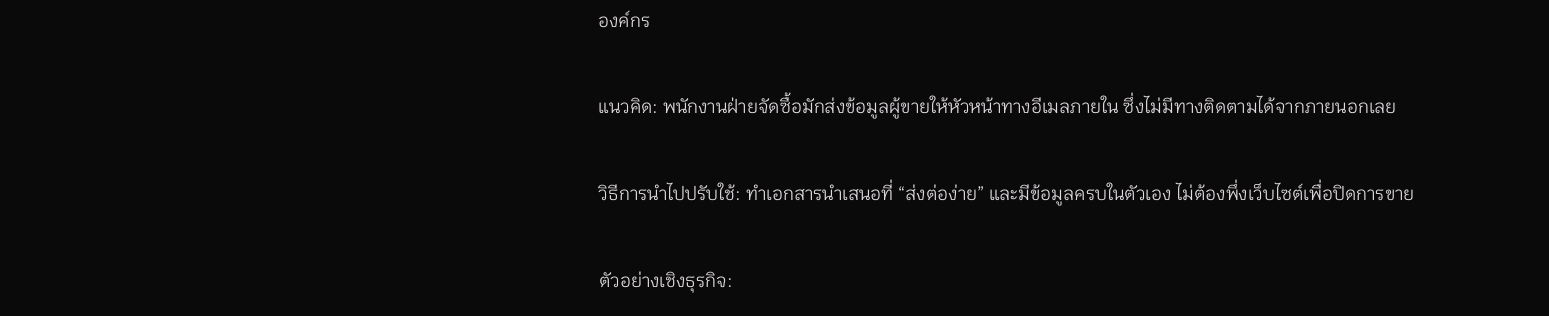องค์กร

แนวคิด: พนักงานฝ่ายจัดซื้อมักส่งข้อมูลผู้ขายให้หัวหน้าทางอีเมลภายใน ซึ่งไม่มีทางติดตามได้จากภายนอกเลย

วิธีการนำไปปรับใช้: ทำเอกสารนำเสนอที่ “ส่งต่อง่าย” และมีข้อมูลครบในตัวเอง ไม่ต้องพึ่งเว็บไซต์เพื่อปิดการขาย

ตัวอย่างเชิงธุรกิจ: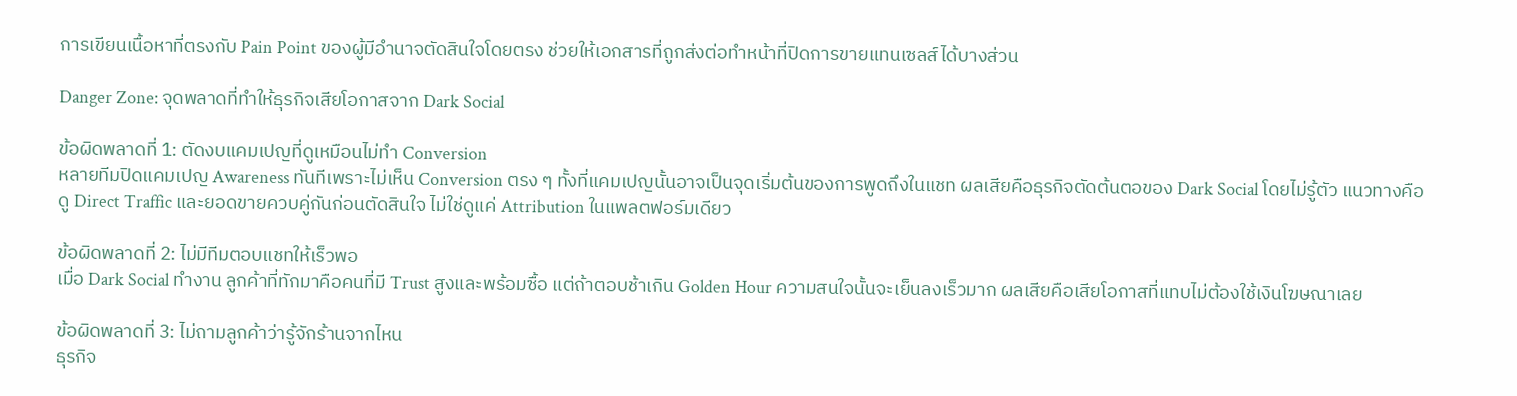การเขียนเนื้อหาที่ตรงกับ Pain Point ของผู้มีอำนาจตัดสินใจโดยตรง ช่วยให้เอกสารที่ถูกส่งต่อทำหน้าที่ปิดการขายแทนเซลส์ได้บางส่วน

Danger Zone: จุดพลาดที่ทำให้ธุรกิจเสียโอกาสจาก Dark Social

ข้อผิดพลาดที่ 1: ตัดงบแคมเปญที่ดูเหมือนไม่ทำ Conversion
หลายทีมปิดแคมเปญ Awareness ทันทีเพราะไม่เห็น Conversion ตรง ๆ ทั้งที่แคมเปญนั้นอาจเป็นจุดเริ่มต้นของการพูดถึงในแชท ผลเสียคือธุรกิจตัดต้นตอของ Dark Social โดยไม่รู้ตัว แนวทางคือดู Direct Traffic และยอดขายควบคู่กันก่อนตัดสินใจ ไม่ใช่ดูแค่ Attribution ในแพลตฟอร์มเดียว

ข้อผิดพลาดที่ 2: ไม่มีทีมตอบแชทให้เร็วพอ
เมื่อ Dark Social ทำงาน ลูกค้าที่ทักมาคือคนที่มี Trust สูงและพร้อมซื้อ แต่ถ้าตอบช้าเกิน Golden Hour ความสนใจนั้นจะเย็นลงเร็วมาก ผลเสียคือเสียโอกาสที่แทบไม่ต้องใช้เงินโฆษณาเลย

ข้อผิดพลาดที่ 3: ไม่ถามลูกค้าว่ารู้จักร้านจากไหน
ธุรกิจ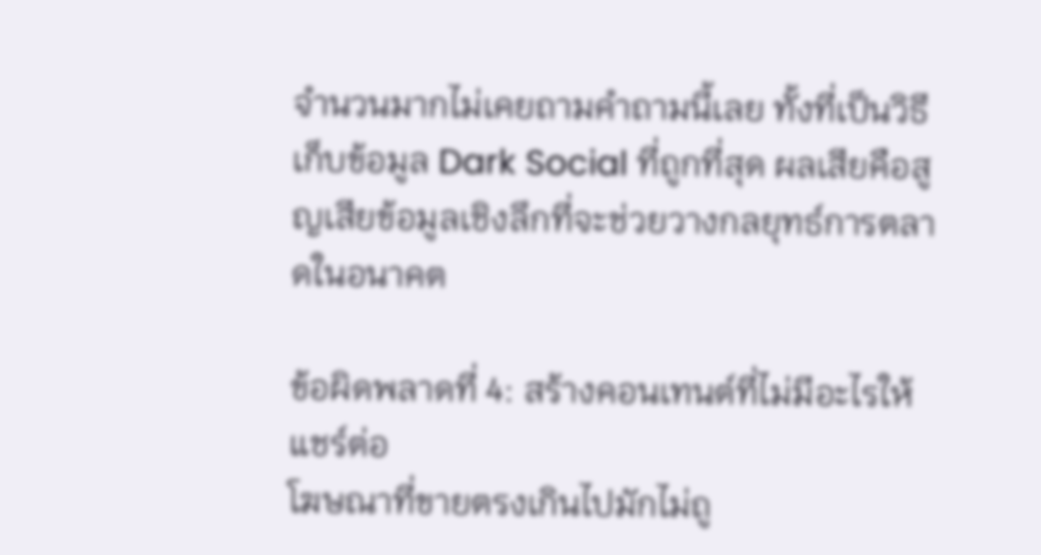จำนวนมากไม่เคยถามคำถามนี้เลย ทั้งที่เป็นวิธีเก็บข้อมูล Dark Social ที่ถูกที่สุด ผลเสียคือสูญเสียข้อมูลเชิงลึกที่จะช่วยวางกลยุทธ์การตลาดในอนาคต

ข้อผิดพลาดที่ 4: สร้างคอนเทนต์ที่ไม่มีอะไรให้แชร์ต่อ
โฆษณาที่ขายตรงเกินไปมักไม่ถู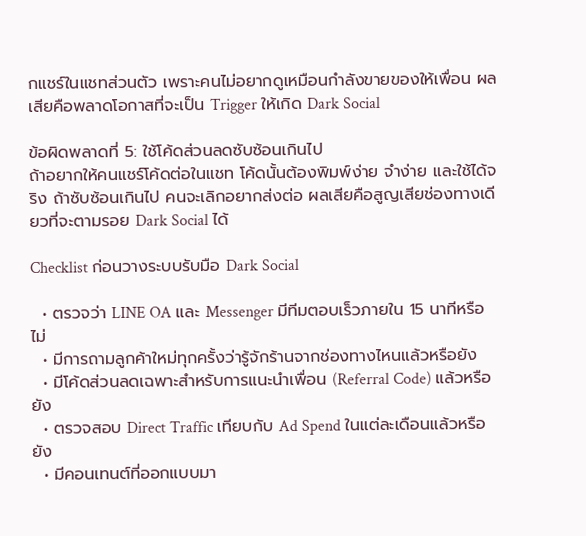กแชร์ในแชทส่วนตัว เพราะคนไม่อยากดูเหมือนกำลังขายของให้เพื่อน ผลเสียคือพลาดโอกาสที่จะเป็น Trigger ให้เกิด Dark Social

ข้อผิดพลาดที่ 5: ใช้โค้ดส่วนลดซับซ้อนเกินไป
ถ้าอยากให้คนแชร์โค้ดต่อในแชท โค้ดนั้นต้องพิมพ์ง่าย จำง่าย และใช้ได้จริง ถ้าซับซ้อนเกินไป คนจะเลิกอยากส่งต่อ ผลเสียคือสูญเสียช่องทางเดียวที่จะตามรอย Dark Social ได้

Checklist ก่อนวางระบบรับมือ Dark Social

  • ตรวจว่า LINE OA และ Messenger มีทีมตอบเร็วภายใน 15 นาทีหรือไม่
  • มีการถามลูกค้าใหม่ทุกครั้งว่ารู้จักร้านจากช่องทางไหนแล้วหรือยัง
  • มีโค้ดส่วนลดเฉพาะสำหรับการแนะนำเพื่อน (Referral Code) แล้วหรือยัง
  • ตรวจสอบ Direct Traffic เทียบกับ Ad Spend ในแต่ละเดือนแล้วหรือยัง
  • มีคอนเทนต์ที่ออกแบบมา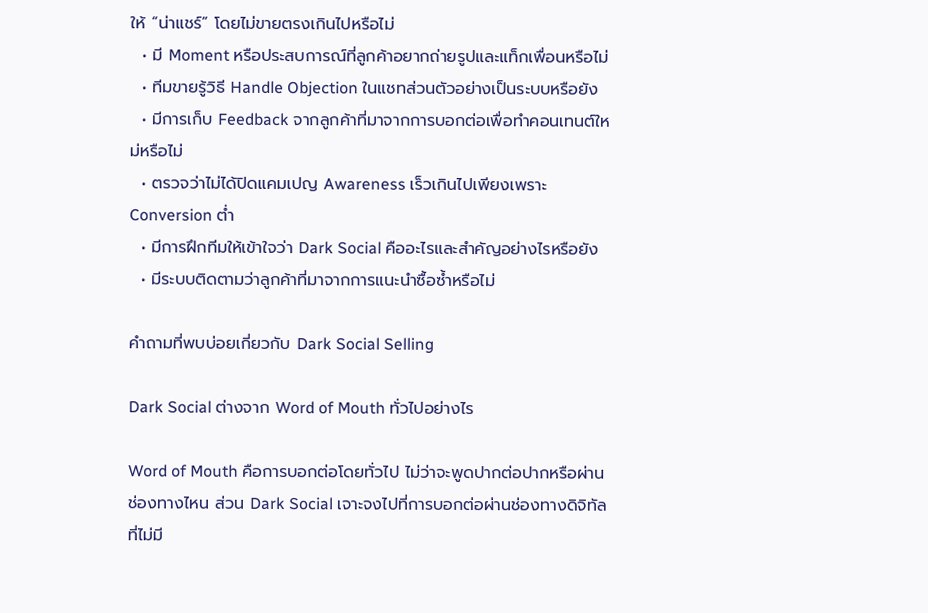ให้ “น่าแชร์” โดยไม่ขายตรงเกินไปหรือไม่
  • มี Moment หรือประสบการณ์ที่ลูกค้าอยากถ่ายรูปและแท็กเพื่อนหรือไม่
  • ทีมขายรู้วิธี Handle Objection ในแชทส่วนตัวอย่างเป็นระบบหรือยัง
  • มีการเก็บ Feedback จากลูกค้าที่มาจากการบอกต่อเพื่อทำคอนเทนต์ใหม่หรือไม่
  • ตรวจว่าไม่ได้ปิดแคมเปญ Awareness เร็วเกินไปเพียงเพราะ Conversion ต่ำ
  • มีการฝึกทีมให้เข้าใจว่า Dark Social คืออะไรและสำคัญอย่างไรหรือยัง
  • มีระบบติดตามว่าลูกค้าที่มาจากการแนะนำซื้อซ้ำหรือไม่

คำถามที่พบบ่อยเกี่ยวกับ Dark Social Selling

Dark Social ต่างจาก Word of Mouth ทั่วไปอย่างไร

Word of Mouth คือการบอกต่อโดยทั่วไป ไม่ว่าจะพูดปากต่อปากหรือผ่านช่องทางไหน ส่วน Dark Social เจาะจงไปที่การบอกต่อผ่านช่องทางดิจิทัลที่ไม่มี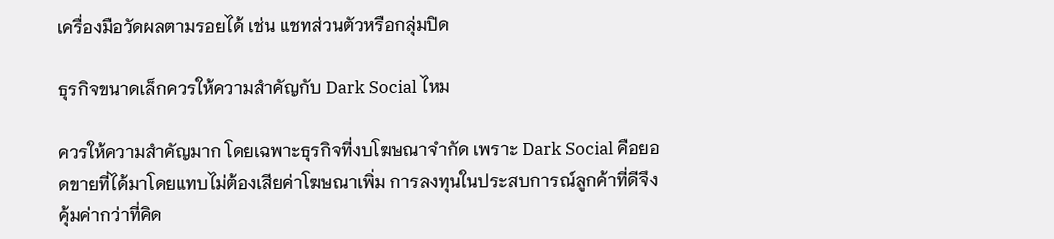เครื่องมือวัดผลตามรอยได้ เช่น แชทส่วนตัวหรือกลุ่มปิด

ธุรกิจขนาดเล็กควรให้ความสำคัญกับ Dark Social ไหม

ควรให้ความสำคัญมาก โดยเฉพาะธุรกิจที่งบโฆษณาจำกัด เพราะ Dark Social คือยอดขายที่ได้มาโดยแทบไม่ต้องเสียค่าโฆษณาเพิ่ม การลงทุนในประสบการณ์ลูกค้าที่ดีจึงคุ้มค่ากว่าที่คิด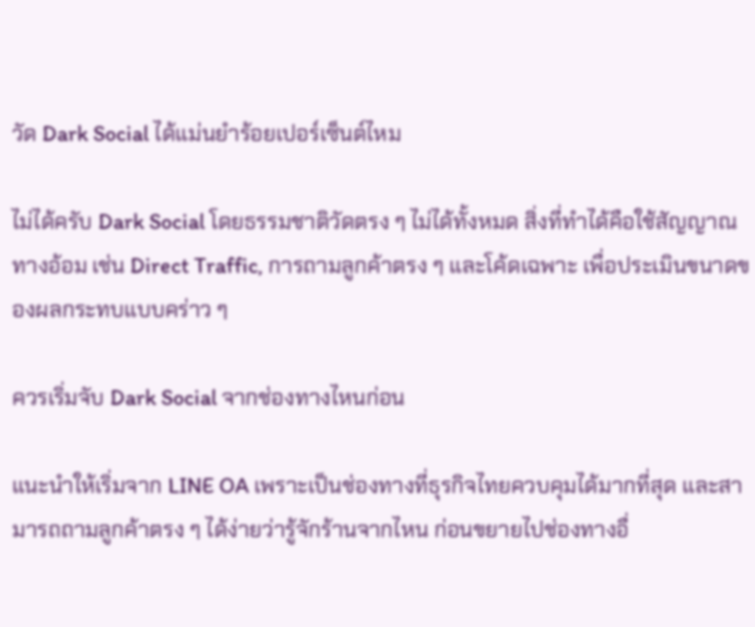วัด Dark Social ได้แม่นยำร้อยเปอร์เซ็นต์ไหม

ไม่ได้ครับ Dark Social โดยธรรมชาติวัดตรง ๆ ไม่ได้ทั้งหมด สิ่งที่ทำได้คือใช้สัญญาณทางอ้อม เช่น Direct Traffic, การถามลูกค้าตรง ๆ และโค้ดเฉพาะ เพื่อประเมินขนาดของผลกระทบแบบคร่าว ๆ

ควรเริ่มจับ Dark Social จากช่องทางไหนก่อน

แนะนำให้เริ่มจาก LINE OA เพราะเป็นช่องทางที่ธุรกิจไทยควบคุมได้มากที่สุด และสามารถถามลูกค้าตรง ๆ ได้ง่ายว่ารู้จักร้านจากไหน ก่อนขยายไปช่องทางอื่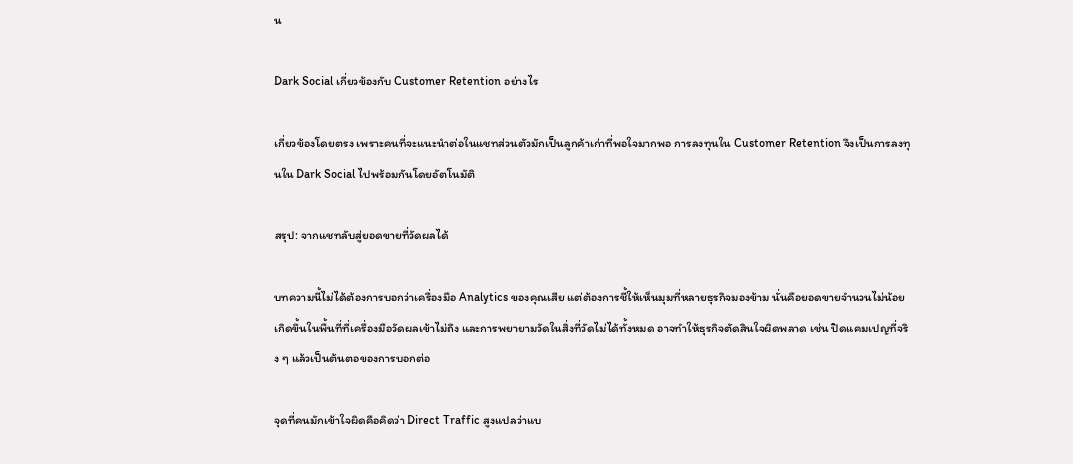น

Dark Social เกี่ยวข้องกับ Customer Retention อย่างไร

เกี่ยวข้องโดยตรง เพราะคนที่จะแนะนำต่อในแชทส่วนตัวมักเป็นลูกค้าเก่าที่พอใจมากพอ การลงทุนใน Customer Retention จึงเป็นการลงทุนใน Dark Social ไปพร้อมกันโดยอัตโนมัติ

สรุป: จากแชทลับสู่ยอดขายที่วัดผลได้

บทความนี้ไม่ได้ต้องการบอกว่าเครื่องมือ Analytics ของคุณเสีย แต่ต้องการชี้ให้เห็นมุมที่หลายธุรกิจมองข้าม นั่นคือยอดขายจำนวนไม่น้อยเกิดขึ้นในพื้นที่ที่เครื่องมือวัดผลเข้าไม่ถึง และการพยายามวัดในสิ่งที่วัดไม่ได้ทั้งหมด อาจทำให้ธุรกิจตัดสินใจผิดพลาด เช่น ปิดแคมเปญที่จริง ๆ แล้วเป็นต้นตอของการบอกต่อ

จุดที่คนมักเข้าใจผิดคือคิดว่า Direct Traffic สูงแปลว่าแบ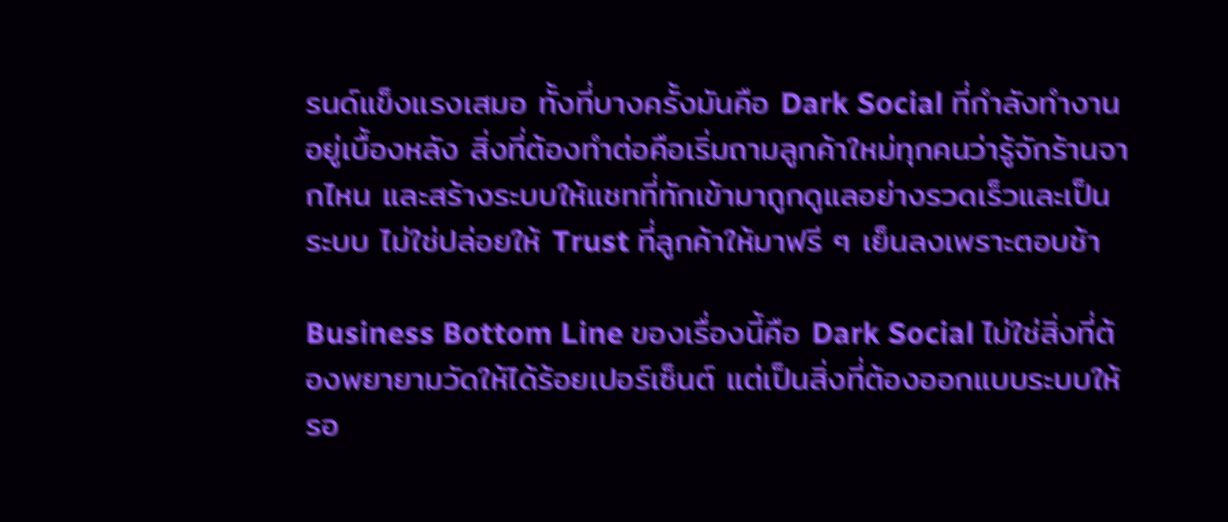รนด์แข็งแรงเสมอ ทั้งที่บางครั้งมันคือ Dark Social ที่กำลังทำงานอยู่เบื้องหลัง สิ่งที่ต้องทำต่อคือเริ่มถามลูกค้าใหม่ทุกคนว่ารู้จักร้านจากไหน และสร้างระบบให้แชทที่ทักเข้ามาถูกดูแลอย่างรวดเร็วและเป็นระบบ ไม่ใช่ปล่อยให้ Trust ที่ลูกค้าให้มาฟรี ๆ เย็นลงเพราะตอบช้า

Business Bottom Line ของเรื่องนี้คือ Dark Social ไม่ใช่สิ่งที่ต้องพยายามวัดให้ได้ร้อยเปอร์เซ็นต์ แต่เป็นสิ่งที่ต้องออกแบบระบบให้รอ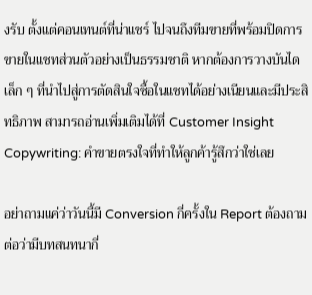งรับ ตั้งแต่คอนเทนต์ที่น่าแชร์ ไปจนถึงทีมขายที่พร้อมปิดการขายในแชทส่วนตัวอย่างเป็นธรรมชาติ หากต้องการวางบันไดเล็ก ๆ ที่นำไปสู่การตัดสินใจซื้อในแชทได้อย่างเนียนและมีประสิทธิภาพ สามารถอ่านเพิ่มเติมได้ที่ Customer Insight Copywriting: คำขายตรงใจที่ทำให้ลูกค้ารู้สึกว่าใช่เลย

อย่าถามแค่ว่าวันนี้มี Conversion กี่ครั้งใน Report ต้องถามต่อว่ามีบทสนทนากี่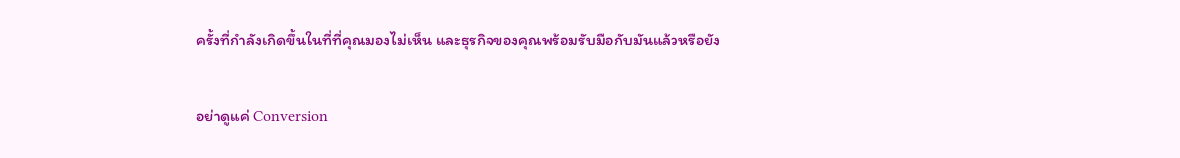ครั้งที่กำลังเกิดขึ้นในที่ที่คุณมองไม่เห็น และธุรกิจของคุณพร้อมรับมือกับมันแล้วหรือยัง

อย่าดูแค่ Conversion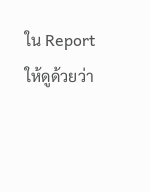ใน Report ให้ดูด้วยว่า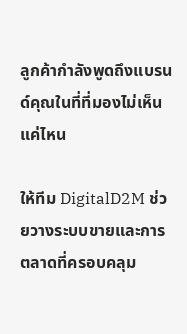ลูกค้ากำลังพูดถึงแบรนด์คุณในที่ที่มองไม่เห็นแค่ไหน

ให้ทีม DigitalD2M ช่วยวางระบบขายและการตลาดที่ครอบคลุม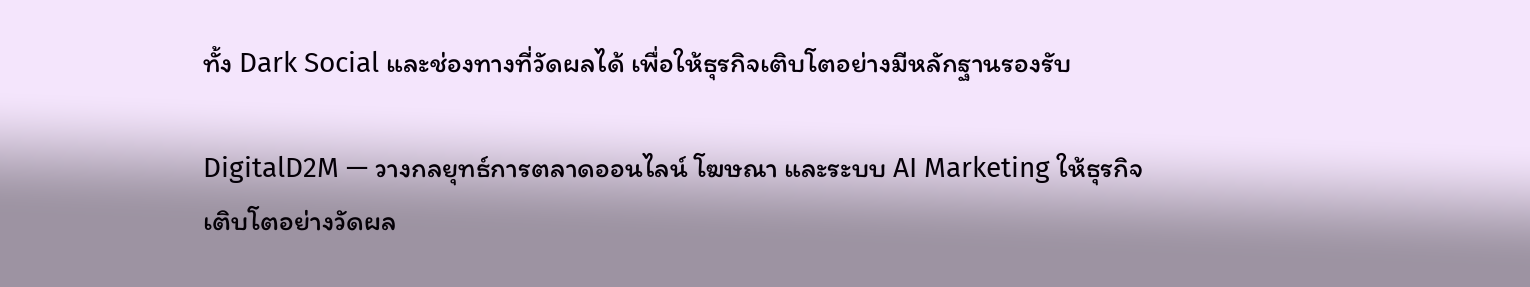ทั้ง Dark Social และช่องทางที่วัดผลได้ เพื่อให้ธุรกิจเติบโตอย่างมีหลักฐานรองรับ

DigitalD2M — วางกลยุทธ์การตลาดออนไลน์ โฆษณา และระบบ AI Marketing ให้ธุรกิจเติบโตอย่างวัดผล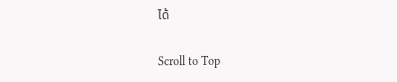ได้

Scroll to Top